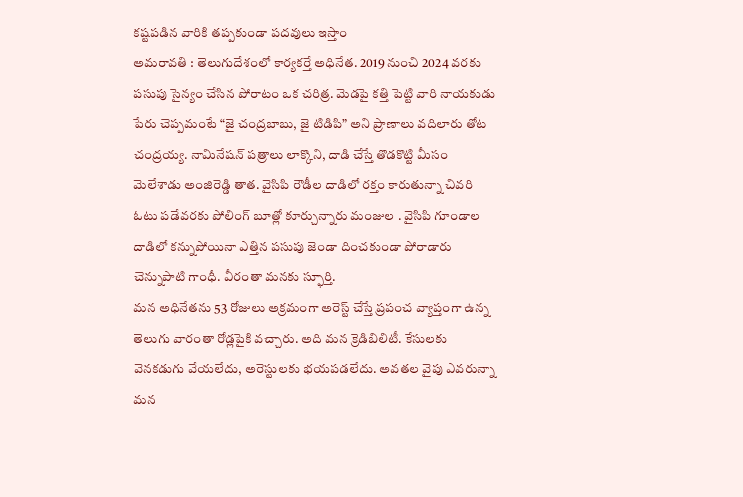కష్టపడిన వారికి తప్పకుండా పదవులు ఇస్తాం
అమరావతి : తెలుగుదేశంలో కార్యకర్తే అధినేత. 2019 నుంచి 2024 వరకు పసుపు సైన్యం చేసిన పోరాటం ఒక చరిత్ర. మెడపై కత్తి పెట్టి వారి నాయకుడు పేరు చెప్పమంటే “జై చంద్రబాబు, జై టిడిపి” అని ప్రాణాలు వదిలారు తోట చంద్రయ్య. నామినేషన్ పత్రాలు లాక్కొని, దాడి చేస్తే తొడకొట్టి మీసం మెలేశాడు అంజిరెడ్డి తాత. వైసిపి రౌడీల దాడిలో రక్తం కారుతున్నా చివరి ఓటు పడేవరకు పోలింగ్ బూత్లో కూర్చున్నారు మంజుల . వైసిపి గూండాల దాడిలో కన్నుపోయినా ఎత్తిన పసుపు జెండా దించకుండా పోరాడారు చెన్నుపాటి గాంధీ. వీరంతా మనకు స్ఫూర్తి.
మన అధినేతను 53 రోజులు అక్రమంగా అరెస్ట్ చేస్తే ప్రపంచ వ్యాప్తంగా ఉన్న తెలుగు వారంతా రోడ్లపైకి వచ్చారు. అది మన క్రెడిబిలిటీ. కేసులకు వెనకడుగు వేయలేదు, అరెస్టులకు భయపడలేదు. అవతల వైపు ఎవరున్నా మన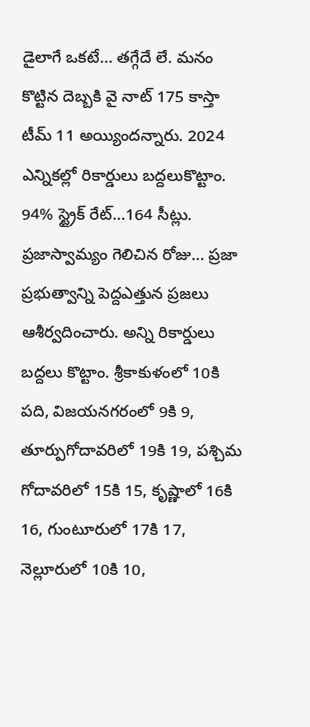డైలాగే ఒకటే… తగ్గేదే లే. మనం కొట్టిన దెబ్బకి వై నాట్ 175 కాస్తా టీమ్ 11 అయ్యిందన్నారు. 2024 ఎన్నికల్లో రికార్డులు బద్దలుకొట్టాం. 94% స్ట్రైక్ రేట్…164 సీట్లు. ప్రజాస్వామ్యం గెలిచిన రోజు… ప్రజా ప్రభుత్వాన్ని పెద్దఎత్తున ప్రజలు ఆశీర్వదించారు. అన్ని రికార్డులు బద్దలు కొట్టాం. శ్రీకాకుళంలో 10కి పది, విజయనగరంలో 9కి 9, తూర్పుగోదావరిలో 19కి 19, పశ్చిమ గోదావరిలో 15కి 15, కృష్ణాలో 16కి 16, గుంటూరులో 17కి 17, నెల్లూరులో 10కి 10,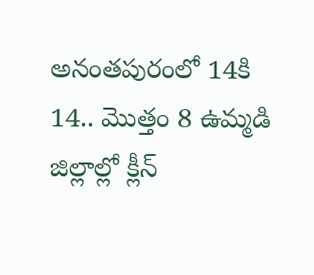అనంతపురంలో 14కి 14.. మొత్తం 8 ఉమ్మడి జిల్లాల్లో క్లీన్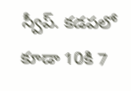స్వీప్. కడపలో కూడా 10కి 7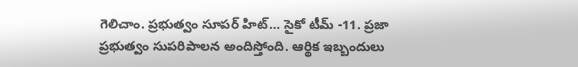గెలిచాం. ప్రభుత్వం సూపర్ హిట్… సైకో టీమ్ -11. ప్రజా ప్రభుత్వం సుపరిపాలన అందిస్తోంది. ఆర్థిక ఇబ్బందులు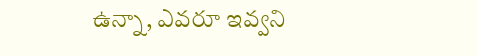ఉన్నా, ఎవరూ ఇవ్వని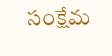సంక్షేమ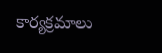కార్యక్రమాలు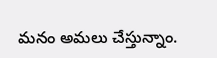మనం అమలు చేస్తున్నాం.